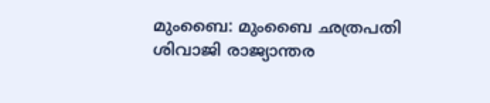മുംബൈ: മുംബൈ ഛത്രപതി ശിവാജി രാജ്യാന്തര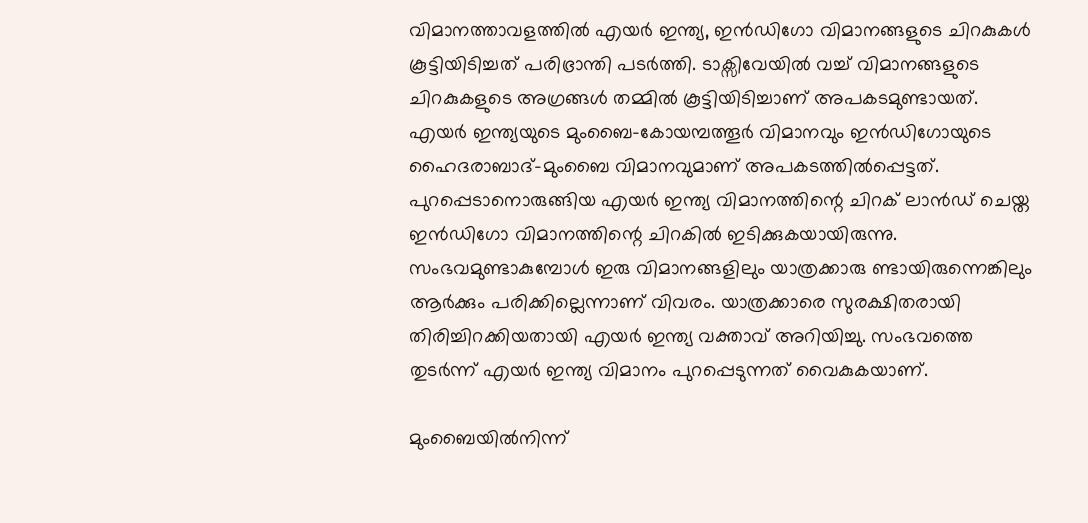വിമാനത്താവളത്തിൽ എയർ ഇന്ത്യ, ഇൻഡിഗോ വിമാനങ്ങളുടെ ചിറകുകൾ കൂട്ടിയിടിച്ചത് പരിഭ്രാന്തി പടർത്തി. ടാക്സിവേയിൽ വച്ച് വിമാനങ്ങളുടെ ചിറകുകളുടെ അഗ്രങ്ങൾ തമ്മിൽ കൂട്ടിയിടിച്ചാണ് അപകടമുണ്ടായത്. എയർ ഇന്ത്യയുടെ മുംബൈ–കോയമ്പത്തൂർ വിമാനവും ഇൻഡിഗോയുടെ ഹൈദരാബാദ്–മുംബൈ വിമാനവുമാണ് അപകടത്തിൽപ്പെട്ടത്. പുറപ്പെടാനൊരുങ്ങിയ എയർ ഇന്ത്യ വിമാനത്തിന്റെ ചിറക് ലാൻഡ് ചെയ്ത ഇൻഡിഗോ വിമാനത്തിന്റെ ചിറകിൽ ഇടിക്കുകയായിരുന്നു. സംഭവമുണ്ടാകുമ്പോൾ ഇരു വിമാനങ്ങളിലും യാത്രക്കാരു ണ്ടായിരുന്നെങ്കിലും ആർക്കും പരിക്കില്ലെന്നാണ് വിവരം. യാത്രക്കാരെ സുരക്ഷിതരായി തിരിച്ചിറക്കിയതായി എയർ ഇന്ത്യ വക്താവ് അറിയിച്ചു. സംഭവത്തെ തുടർന്ന് എയർ ഇന്ത്യ വിമാനം പുറപ്പെടുന്നത് വൈകുകയാണ്.

മുംബൈയിൽനിന്ന്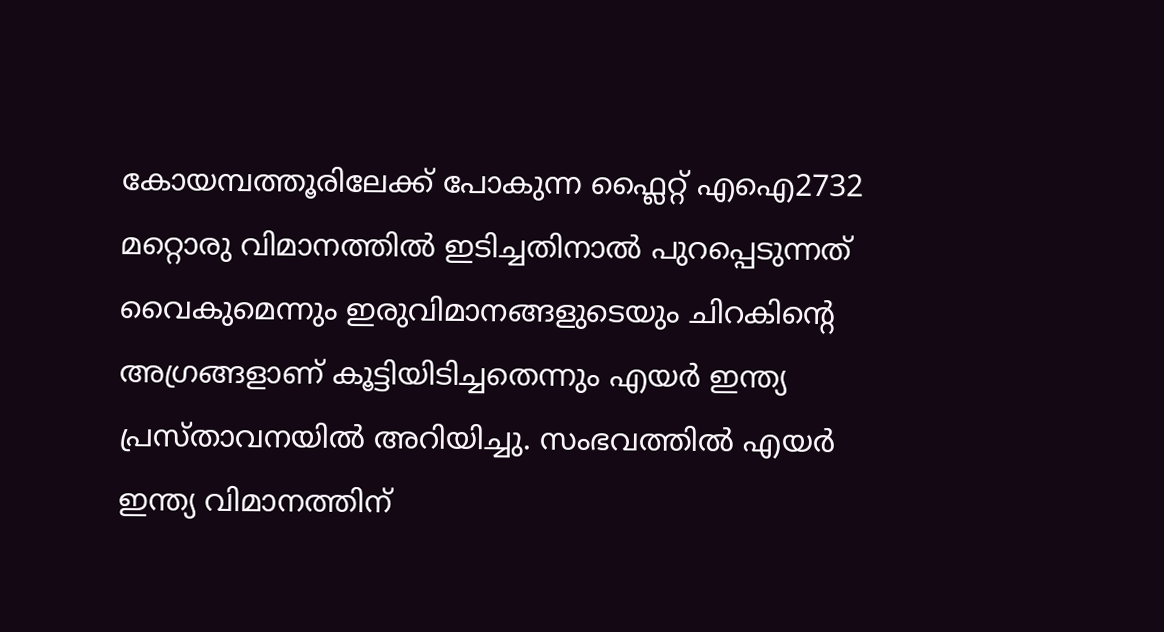കോയമ്പത്തൂരിലേക്ക് പോകുന്ന ഫ്ലൈറ്റ് എഐ2732 മറ്റൊരു വിമാനത്തിൽ ഇടിച്ചതിനാൽ പുറപ്പെടുന്നത് വൈകുമെന്നും ഇരുവിമാനങ്ങളുടെയും ചിറകിന്റെ അഗ്രങ്ങളാണ് കൂട്ടിയിടിച്ചതെന്നും എയർ ഇന്ത്യ പ്രസ്താവനയിൽ അറിയിച്ചു. സംഭവത്തിൽ എയർ ഇന്ത്യ വിമാനത്തിന്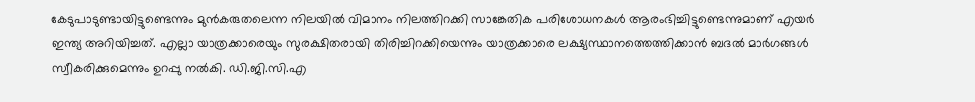കേടുപാടുണ്ടായിട്ടുണ്ടെന്നും മുൻകരുതലെന്ന നിലയിൽ വിമാനം നിലത്തിറക്കി സാങ്കേതിക പരിശോധനകൾ ആരംഭിച്ചിട്ടുണ്ടെന്നുമാണ് എയർ ഇന്ത്യ അറിയിച്ചത്. എല്ലാ യാത്രക്കാരെയും സുരക്ഷിതരായി തിരിച്ചിറക്കിയെന്നും യാത്രക്കാരെ ലക്ഷ്യസ്ഥാനത്തെത്തിക്കാൻ ബദൽ മാർഗങ്ങൾ സ്വീകരിക്കുമെന്നും ഉറപ്പു നൽകി. ഡി.ജി.സി.എ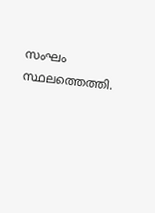സംഘം സ്ഥലത്തെത്തി.